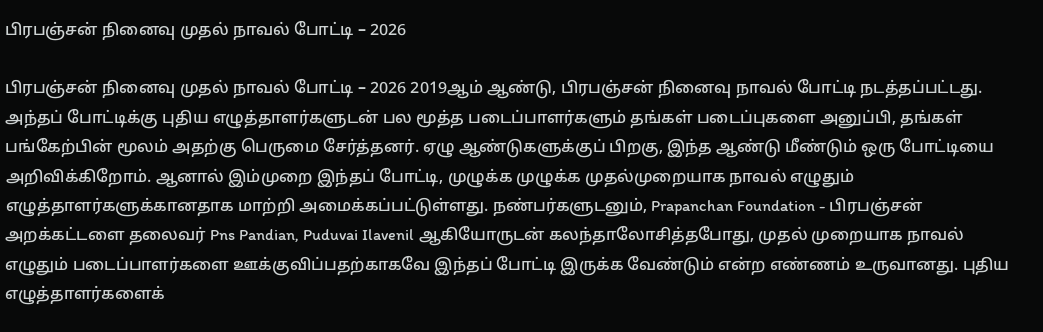பிரபஞ்சன் நினைவு முதல் நாவல் போட்டி – 2026

பிரபஞ்சன் நினைவு முதல் நாவல் போட்டி – 2026 2019ஆம் ஆண்டு, பிரபஞ்சன் நினைவு நாவல் போட்டி நடத்தப்பட்டது. அந்தப் போட்டிக்கு புதிய எழுத்தாளர்களுடன் பல மூத்த படைப்பாளர்களும் தங்கள் படைப்புகளை அனுப்பி, தங்கள் பங்கேற்பின் மூலம் அதற்கு பெருமை சேர்த்தனர். ஏழு ஆண்டுகளுக்குப் பிறகு, இந்த ஆண்டு மீண்டும் ஒரு போட்டியை அறிவிக்கிறோம். ஆனால் இம்முறை இந்தப் போட்டி, முழுக்க முழுக்க முதல்முறையாக நாவல் எழுதும் எழுத்தாளர்களுக்கானதாக மாற்றி அமைக்கப்பட்டுள்ளது. நண்பர்களுடனும், Prapanchan Foundation - பிரபஞ்சன் அறக்கட்டளை தலைவர் Pns Pandian, Puduvai Ilavenil ஆகியோருடன் கலந்தாலோசித்தபோது, முதல் முறையாக நாவல் எழுதும் படைப்பாளர்களை ஊக்குவிப்பதற்காகவே இந்தப் போட்டி இருக்க வேண்டும் என்ற எண்ணம் உருவானது. புதிய எழுத்தாளர்களைக்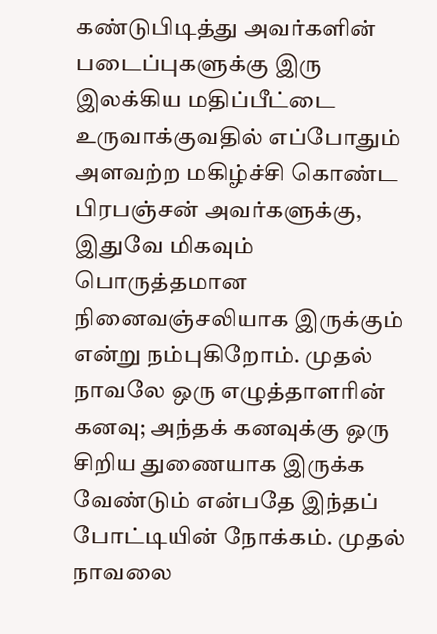கண்டுபிடித்து அவர்களின் படைப்புகளுக்கு இரு இலக்கிய மதிப்பீட்டை உருவாக்குவதில் எப்போதும் அளவற்ற மகிழ்ச்சி கொண்ட பிரபஞ்சன் அவர்களுக்கு, இதுவே மிகவும் பொருத்தமான நினைவஞ்சலியாக இருக்கும் என்று நம்புகிறோம். முதல் நாவலே ஒரு எழுத்தாளரின் கனவு; அந்தக் கனவுக்கு ஒரு சிறிய துணையாக இருக்க வேண்டும் என்பதே இந்தப் போட்டியின் நோக்கம். முதல் நாவலை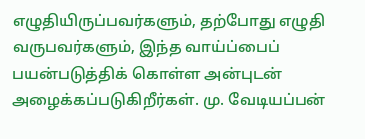எழுதியிருப்பவர்களும், தற்போது எழுதி வருபவர்களும், இந்த வாய்ப்பைப் பயன்படுத்திக் கொள்ள அன்புடன் அழைக்கப்படுகிறீர்கள். மு. வேடியப்பன்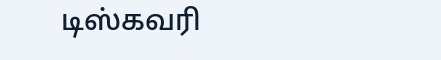டிஸ்கவரி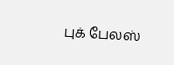புக் பேலஸ்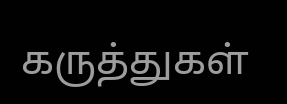கருத்துகள்